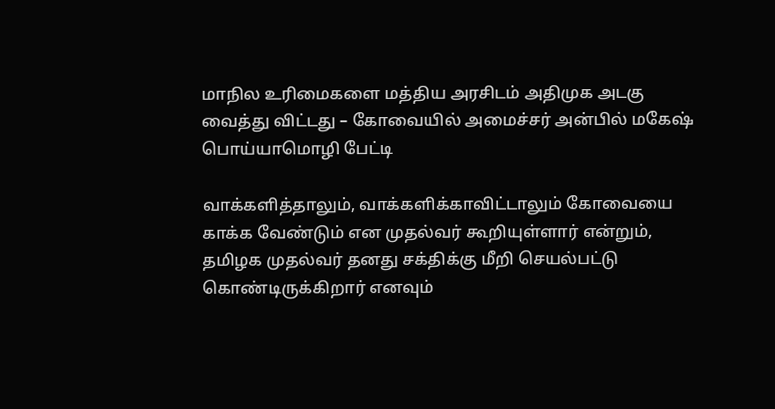மாநில உரிமைகளை மத்திய அரசிடம் அதிமுக அடகு வைத்து விட்டது – கோவையில் அமைச்சர் அன்பில் மகேஷ் பொய்யாமொழி பேட்டி

வாக்களித்தாலும், வாக்களிக்காவிட்டாலும் கோவையை காக்க வேண்டும் என முதல்வர் கூறியுள்ளார் என்றும், தமிழக முதல்வர் தனது சக்திக்கு மீறி செயல்பட்டு கொண்டிருக்கிறார் எனவும்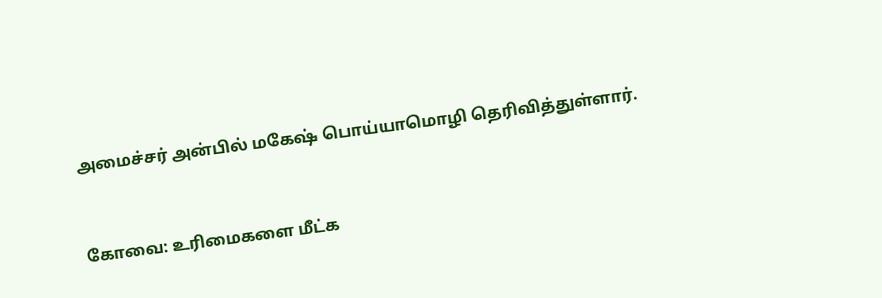அமைச்சர் அன்பில் மகேஷ் பொய்யாமொழி தெரிவித்துள்ளார்.


கோவை: உரிமைகளை மீட்க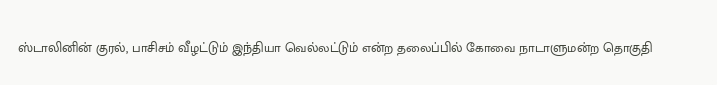ஸ்டாலினின் குரல், பாசிசம் வீழட்டும் இந்தியா வெல்லட்டும் என்ற தலைப்பில் கோவை நாடாளுமன்ற தொகுதி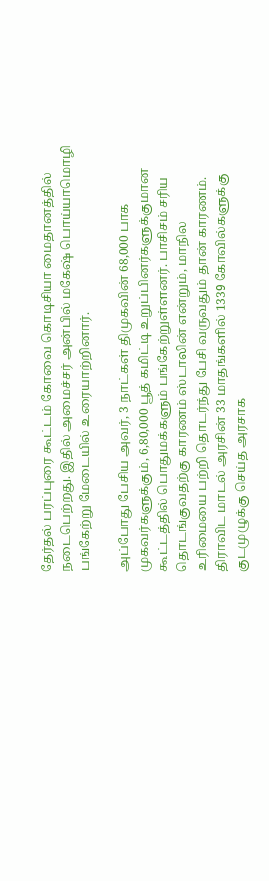தேர்தல் பரப்புரை கூட்டம் கோவை கொடிசியா மைதானத்தில் நடைபெற்றது. இதில் அமைச்சர் அன்பில் மகேஷ் பொய்யாமொழி பங்கேற்று மேடையில் உரையாற்றினார்.

அப்போது பேசிய அவர், 3 நாட்கள் திமுகவின் 68,000 பாக முகவர்களுக்கும், 6,80,000 பூத் கமிட்டி உறுப்பினர்களுக்குமான கூட்டத்தில் பொதுமக்களும் பங்கேற்றுள்ளனர். பாசிசம் சரிய தொடங்குவதற்கு காரணம் ஸ்டாலின் என்றும், மாநில உரிமையை பற்றி தொடர்ந்து பேசி வருவதும் தான் காரணம். திராவிட மாடல் அரசின் 33 மாதங்களில் 1339 கோவில்களுக்கு குடமுழுக்கு செய்த அரசாக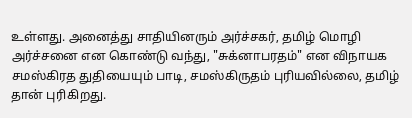உள்ளது. அனைத்து சாதியினரும் அர்ச்சகர், தமிழ் மொழி அர்ச்சனை என கொண்டு வந்து, "சுக்னாபரதம்" என விநாயக சமஸ்கிரத துதியையும் பாடி, சமஸ்கிருதம் புரியவில்லை, தமிழ் தான் புரிகிறது.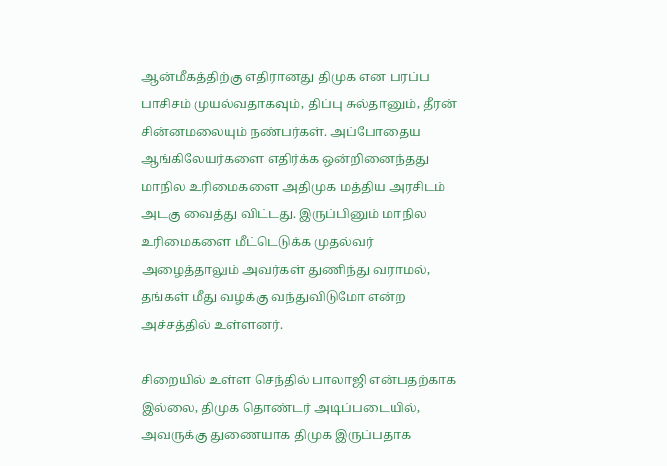ஆன்மீகத்திற்கு எதிரானது திமுக என பரப்ப பாசிசம் முயல்வதாகவும், திப்பு சுல்தானும், தீரன் சின்னமலையும் நண்பர்கள். அப்போதைய ஆங்கிலேயர்களை எதிர்க்க ஒன்றினைந்தது மாநில உரிமைகளை அதிமுக மத்திய அரசிடம் அடகு வைத்து விட்டது. இருப்பினும் மாநில உரிமைகளை மீட்டெடுக்க முதல்வர் அழைத்தாலும் அவர்கள் துணிந்து வராமல், தங்கள் மீது வழக்கு வந்துவிடுமோ என்ற அச்சத்தில் உள்ளனர்.

சிறையில் உள்ள செந்தில் பாலாஜி என்பதற்காக இல்லை, திமுக தொண்டர் அடிப்படையில், அவருக்கு துணையாக திமுக இருப்பதாக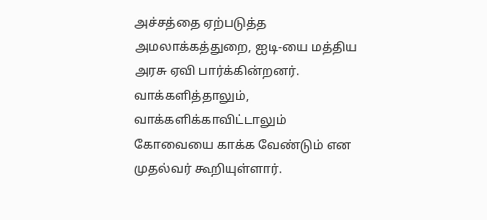அச்சத்தை ஏற்படுத்த அமலாக்கத்துறை, ஐடி-யை மத்திய அரசு ஏவி பார்க்கின்றனர். வாக்களித்தாலும், வாக்களிக்காவிட்டாலும் கோவையை காக்க வேண்டும் என முதல்வர் கூறியுள்ளார்.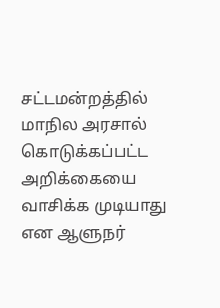சட்டமன்றத்தில் மாநில அரசால் கொடுக்கப்பட்ட அறிக்கையை வாசிக்க முடியாது என ஆளுநர்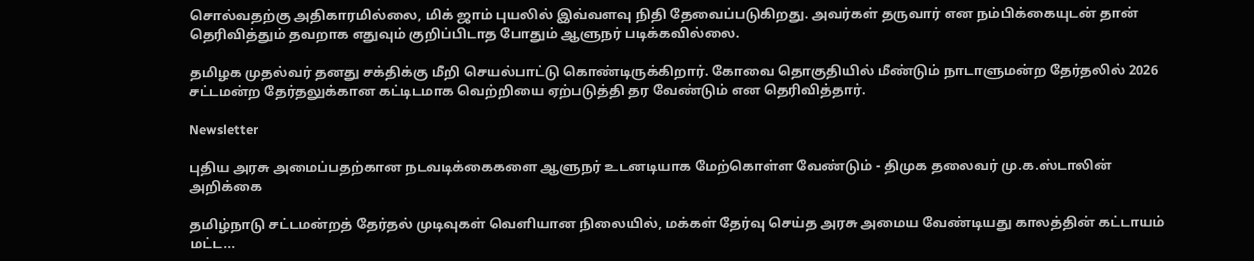சொல்வதற்கு அதிகாரமில்லை, மிக் ஜாம் புயலில் இவ்வளவு நிதி தேவைப்படுகிறது. அவர்கள் தருவார் என நம்பிக்கையுடன் தான் தெரிவித்தும் தவறாக எதுவும் குறிப்பிடாத போதும் ஆளுநர் படிக்கவில்லை.

தமிழக முதல்வர் தனது சக்திக்கு மீறி செயல்பாட்டு கொண்டிருக்கிறார். கோவை தொகுதியில் மீண்டும் நாடாளுமன்ற தேர்தலில் 2026 சட்டமன்ற தேர்தலுக்கான கட்டிடமாக வெற்றியை ஏற்படுத்தி தர வேண்டும் என தெரிவித்தார்.

Newsletter

புதிய அரசு அமைப்பதற்கான நடவடிக்கைகளை ஆளுநர் உடனடியாக மேற்கொள்ள வேண்டும் - திமுக தலைவர் மு.க.ஸ்டாலின் அறிக்கை

தமிழ்நாடு சட்டமன்றத் தேர்தல் முடிவுகள் வெளியான நிலையில், மக்கள் தேர்வு செய்த அரசு அமைய வேண்டியது காலத்தின் கட்டாயம் மட்ட...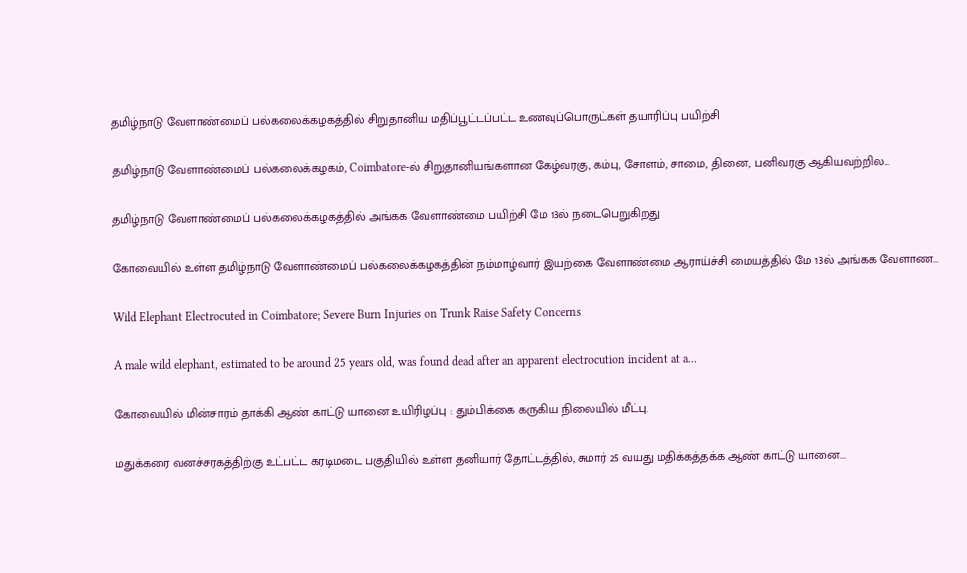தமிழ்நாடு வேளாண்மைப் பல்கலைக்கழகத்தில் சிறுதானிய மதிப்பூட்டப்பட்ட உணவுப்பொருட்கள் தயாரிப்பு பயிற்சி

தமிழ்நாடு வேளாண்மைப் பல்கலைக்கழகம், Coimbatore-ல் சிறுதானியங்களான கேழ்வரகு, கம்பு, சோளம், சாமை, தினை, பனிவரகு ஆகியவற்றில...

தமிழ்நாடு வேளாண்மைப் பல்கலைக்கழகத்தில் அங்கக வேளாண்மை பயிற்சி மே 13ல் நடைபெறுகிறது

கோவையில் உள்ள தமிழ்நாடு வேளாண்மைப் பல்கலைக்கழகத்தின் நம்மாழ்வார் இயற்கை வேளாண்மை ஆராய்ச்சி மையத்தில் மே 13ல் அங்கக வேளாண...

Wild Elephant Electrocuted in Coimbatore; Severe Burn Injuries on Trunk Raise Safety Concerns

A male wild elephant, estimated to be around 25 years old, was found dead after an apparent electrocution incident at a...

கோவையில் மின்சாரம் தாக்கி ஆண் காட்டு யானை உயிரிழப்பு : தும்பிக்கை கருகிய நிலையில் மீட்பு.

மதுக்கரை வனச்சரகத்திற்கு உட்பட்ட கரடிமடை பகுதியில் உள்ள தனியார் தோட்டத்தில், சுமார் 25 வயது மதிக்கத்தக்க ஆண் காட்டு யானை...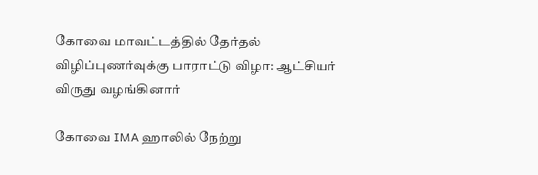கோவை மாவட்டத்தில் தேர்தல் விழிப்புணர்வுக்கு பாராட்டு விழா: ஆட்சியர் விருது வழங்கினார்

கோவை IMA ஹாலில் நேற்று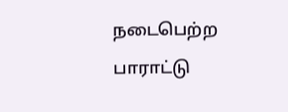நடைபெற்ற பாராட்டு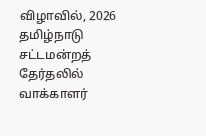விழாவில், 2026 தமிழ்நாடு சட்டமன்றத் தேர்தலில் வாக்காளர்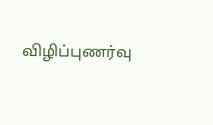விழிப்புணர்வு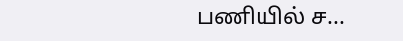பணியில் ச...